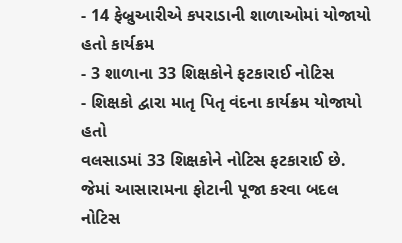- 14 ફેબ્રુઆરીએ કપરાડાની શાળાઓમાં યોજાયો હતો કાર્યક્રમ
- 3 શાળાના 33 શિક્ષકોને ફટકારાઈ નોટિસ
- શિક્ષકો દ્વારા માતૃ પિતૃ વંદના કાર્યક્રમ યોજાયો હતો
વલસાડમાં 33 શિક્ષકોને નોટિસ ફટકારાઈ છે. જેમાં આસારામના ફોટાની પૂજા કરવા બદલ નોટિસ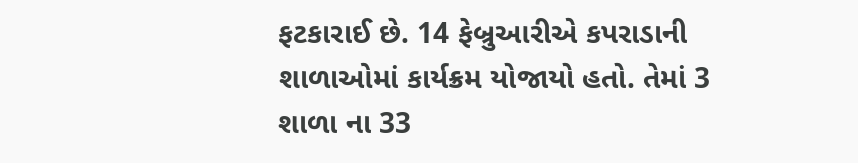ફટકારાઈ છે. 14 ફેબ્રુઆરીએ કપરાડાની શાળાઓમાં કાર્યક્રમ યોજાયો હતો. તેમાં 3 શાળા ના 33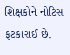શિક્ષકોને નોટિસ ફટકારાઈ છે.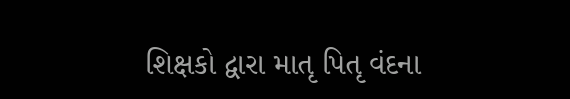શિક્ષકો દ્વારા માતૃ પિતૃ વંદના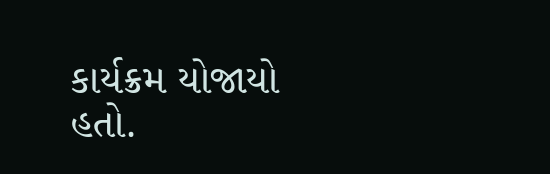કાર્યક્રમ યોજાયો હતો.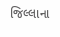જિલ્લાના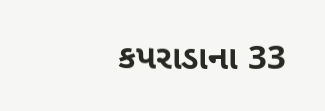કપરાડાના 33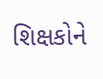શિક્ષકોને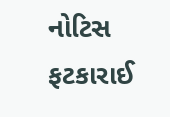નોટિસ ફટકારાઈ